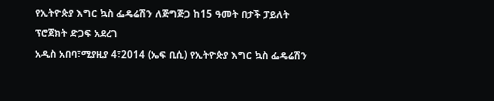የኢትዮጵያ እግር ኳስ ፌዴሬሽን ለጅግጅጋ ከ15 ዓመት በታች ፓይለት ፕሮጀክት ድጋፍ አደረገ
አዲስ አበባ፣ሚያዚያ 4፣2014 (ኤፍ ቢሲ) የኢትዮጵያ እግር ኳስ ፌዴሬሽን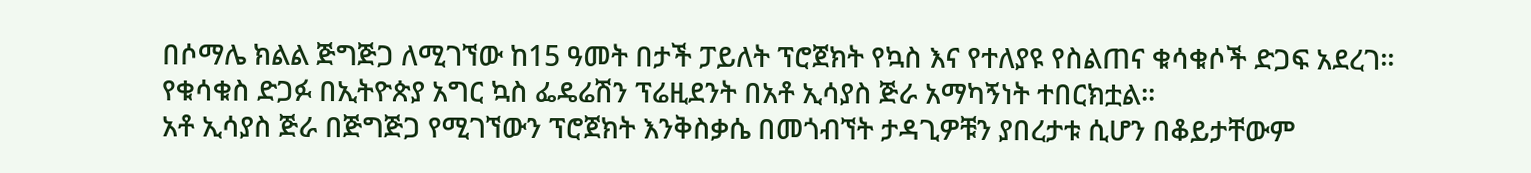በሶማሌ ክልል ጅግጅጋ ለሚገኘው ከ15 ዓመት በታች ፓይለት ፕሮጀክት የኳስ እና የተለያዩ የስልጠና ቁሳቁሶች ድጋፍ አደረገ፡፡
የቁሳቁስ ድጋፉ በኢትዮጵያ አግር ኳስ ፌዴሬሽን ፕሬዚደንት በአቶ ኢሳያስ ጅራ አማካኝነት ተበርክቷል፡፡
አቶ ኢሳያስ ጅራ በጅግጅጋ የሚገኘውን ፕሮጀክት እንቅስቃሴ በመጎብኘት ታዳጊዎቹን ያበረታቱ ሲሆን በቆይታቸውም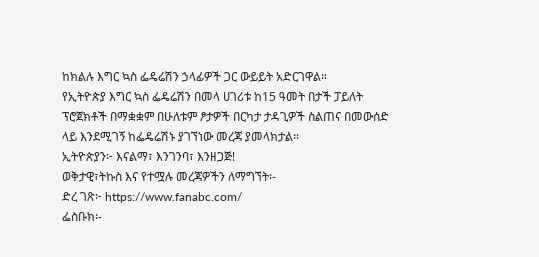ከክልሉ እግር ኳስ ፌዴሬሽን ኃላፊዎች ጋር ውይይት አድርገዋል።
የኢትዮጵያ እግር ኳስ ፌዴሬሽን በመላ ሀገሪቱ ከ15 ዓመት በታች ፓይለት ፕሮጀክቶች በማቋቋም በሁለቱም ፆታዎች በርካታ ታዳጊዎች ስልጠና በመውሰድ ላይ እንደሚገኝ ከፌዴሬሽኑ ያገኘነው መረጃ ያመላክታል፡፡
ኢትዮጵያን፦ እናልማ፣ እንገንባ፣ እንዘጋጅ!
ወቅታዊ፣ትኩስ እና የተሟሉ መረጃዎችን ለማግኘት፡-
ድረ ገጽ፦ https://www.fanabc.com/
ፌስቡክ፡-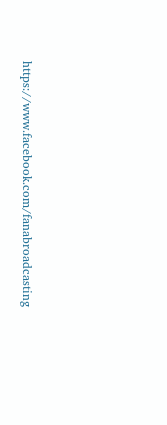https://www.facebook.com/fanabroadcasting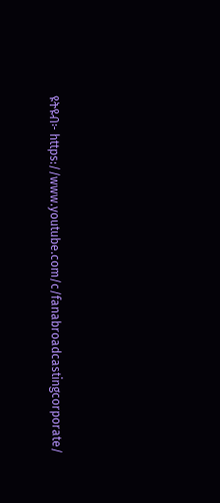ዩትዩብ፦ https://www.youtube.com/c/fanabroadcastingcorporate/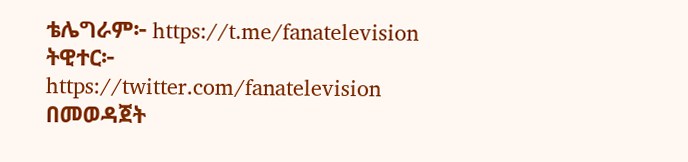ቴሌግራም፦ https://t.me/fanatelevision
ትዊተር፦ https://twitter.com/fanatelevision በመወዳጀት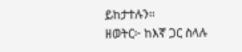ይከታተሉን፡፡
ዘወትር፦ ከእኛ ጋር ስላሉ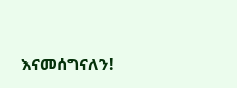እናመሰግናለን!